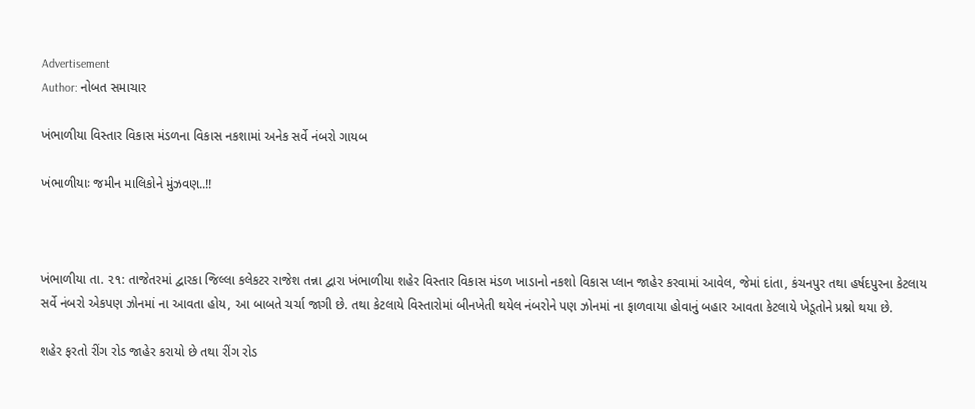Advertisement
Author: નોબત સમાચાર

ખંભાળીયા વિસ્તાર વિકાસ મંડળના વિકાસ નકશામાં અનેક સર્વે નંબરો ગાયબ

ખંભાળીયાઃ જમીન માલિકોને મુંઝવણ..!!



ખંભાળીયા તા. ૨૧: તાજેતરમાં દ્વારકા જિલ્લા કલેકટર રાજેશ તન્ના દ્વારા ખંભાળીયા શહેર વિસ્તાર વિકાસ મંડળ ખાડાનો નકશો વિકાસ પ્લાન જાહેર કરવામાં આવેલ, જેમાં દાંતા, કંચનપુર તથા હર્ષદપુરના કેટલાય સર્વે નંબરો એકપણ ઝોનમાં ના આવતા હોય, આ બાબતે ચર્ચા જાગી છે. તથા કેટલાયે વિસ્તારોમાં બીનખેતી થયેલ નંબરોને પણ ઝોનમાં ના ફાળવાયા હોવાનું બહાર આવતા કેટલાયે ખેડૂતોને પ્રશ્નો થયા છે.

શહેર ફરતો રીંગ રોડ જાહેર કરાયો છે તથા રીંગ રોડ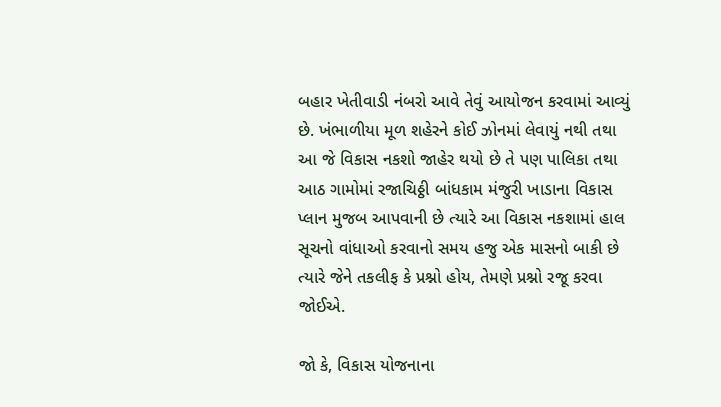બહાર ખેતીવાડી નંબરો આવે તેવું આયોજન કરવામાં આવ્યું છે. ખંભાળીયા મૂળ શહેરને કોઈ ઝોનમાં લેવાયું નથી તથા આ જે વિકાસ નકશો જાહેર થયો છે તે પણ પાલિકા તથા આઠ ગામોમાં રજાચિઠ્ઠી બાંધકામ મંજુરી ખાડાના વિકાસ પ્લાન મુજબ આપવાની છે ત્યારે આ વિકાસ નકશામાં હાલ સૂચનો વાંધાઓ કરવાનો સમય હજુ એક માસનો બાકી છે ત્યારે જેને તકલીફ કે પ્રશ્નો હોય, તેમણે પ્રશ્નો રજૂ કરવા જોઈએ.

જો કે, વિકાસ યોજનાના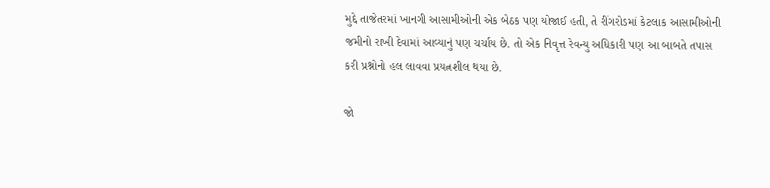મુદ્દે તાજેતરમાં ખાનગી આસામીઓની એક બેઠક પણ યોજાઈ હતી, તે રીંગરોડમાં કેટલાક આસામીઓની જમીનો રાખી દેવામાં આવ્યાનું પણ ચર્ચાય છે. તો એક નિવૃત્ત રેવન્યુ અધિકારી પણ આ બાબતે તપાસ કરી પ્રશ્નોનો હલ લાવવા પ્રયત્નશીલ થયા છે.

જો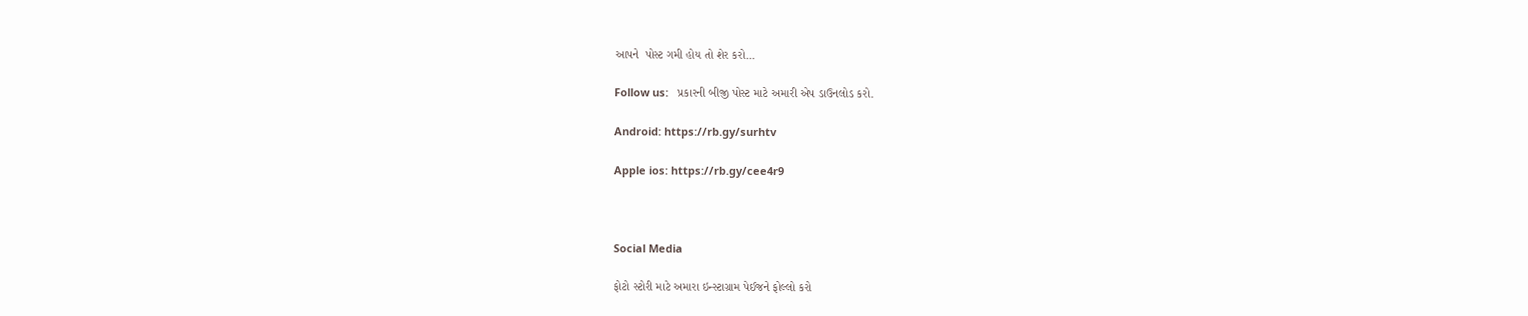આપને  પોસ્ટ ગમી હોય તો શેર કરો...

Follow us:   પ્રકારની બીજી પોસ્ટ માટે અમારી એપ ડાઉનલોડ કરો.

Android: https://rb.gy/surhtv

Apple ios: https://rb.gy/cee4r9



Social Media

ફોટો સ્ટોરી માટે અમારા ઇન્સ્ટાગ્રામ પેઈજને ફોલ્લો કરો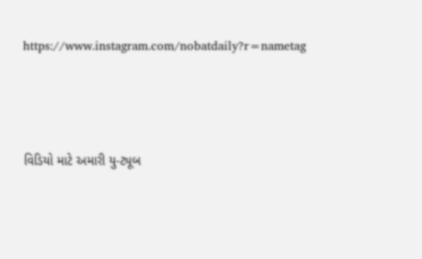https://www.instagram.com/nobatdaily?r=nametag



વિડિયો માટે અમારી યુ-ટ્યૂબ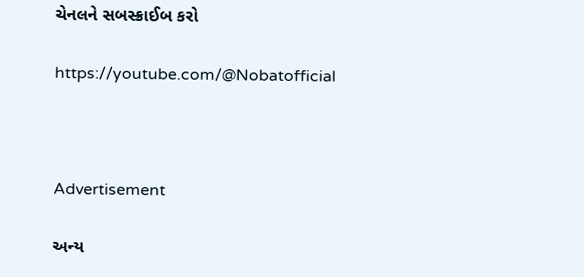ચેનલને સબસ્ક્રાઈબ કરો

https://youtube.com/@Nobatofficial



Advertisement

અન્ય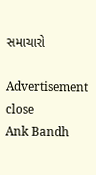સમાચારો

Advertisement
close
Ank Bandh